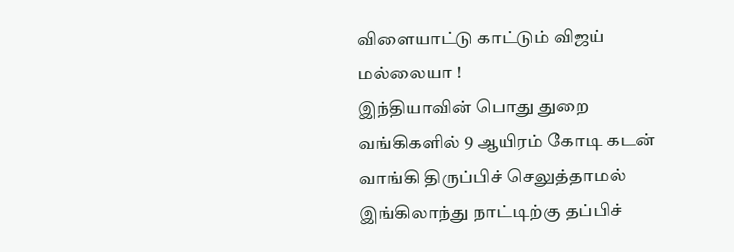விளையாட்டு காட்டும் விஜய் மல்லையா !
இந்தியாவின் பொது துறை வங்கிகளில் 9 ஆயிரம் கோடி கடன் வாங்கி திருப்பிச் செலுத்தாமல் இங்கிலாந்து நாட்டிற்கு தப்பிச்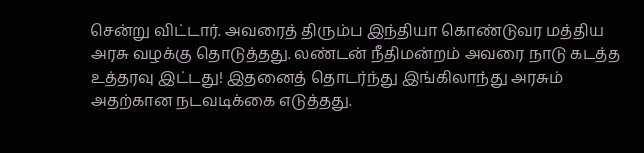சென்று விட்டார். அவரைத் திரும்ப இந்தியா கொண்டுவர மத்திய அரசு வழக்கு தொடுத்தது. லண்டன் நீதிமன்றம் அவரை நாடு கடத்த உத்தரவு இட்டது! இதனைத் தொடர்ந்து இங்கிலாந்து அரசும் அதற்கான நடவடிக்கை எடுத்தது.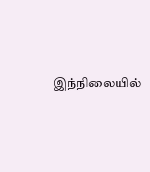இந்நிலையில்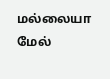மல்லையா மேல்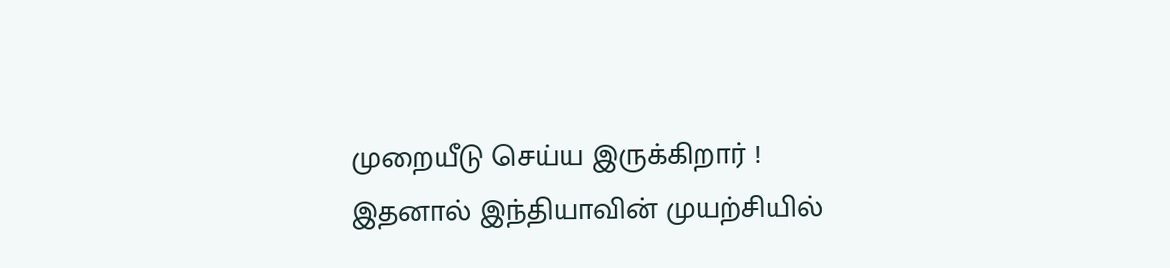முறையீடு செய்ய இருக்கிறார் !
இதனால் இந்தியாவின் முயற்சியில்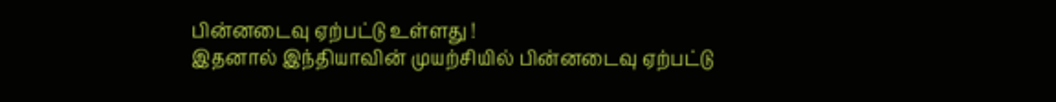பின்னடைவு ஏற்பட்டு உள்ளது !
இதனால் இந்தியாவின் முயற்சியில் பின்னடைவு ஏற்பட்டு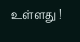உள்ளது !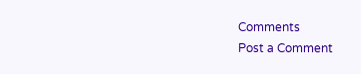Comments
Post a Comment